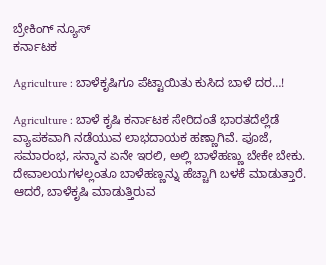ಬ್ರೇಕಿಂಗ್ ನ್ಯೂಸ್
ಕರ್ನಾಟಕ

Agriculture : ಬಾಳೆಕೃಷಿಗೂ ಪೆಟ್ಟಾಯಿತು ಕುಸಿದ ಬಾಳೆ ದರ…!

Agriculture : ಬಾಳೆ ಕೃಷಿ ಕರ್ನಾಟಕ ಸೇರಿದಂತೆ ಭಾರತದೆಲ್ಲೆಡೆ ವ್ಯಾಪಕವಾಗಿ ನಡೆಯುವ ಲಾಭದಾಯಕ ಹಣ್ಣಾಗಿವೆ. ಪೂಜೆ, ಸಮಾರಂಭ, ಸನ್ಮಾನ ಏನೇ ಇರಲಿ, ಅಲ್ಲಿ ಬಾಳೆಹಣ್ಣು ಬೇಕೇ ಬೇಕು. ದೇವಾಲಯಗಳಲ್ಲಂತೂ ಬಾಳೆಹಣ್ಣನ್ನು ಹೆಚ್ಚಾಗಿ ಬಳಕೆ ಮಾಡುತ್ತಾರೆ. ಆದರೆ, ಬಾಳೆ‌ಕೃಷಿ ಮಾಡುತ್ತಿರುವ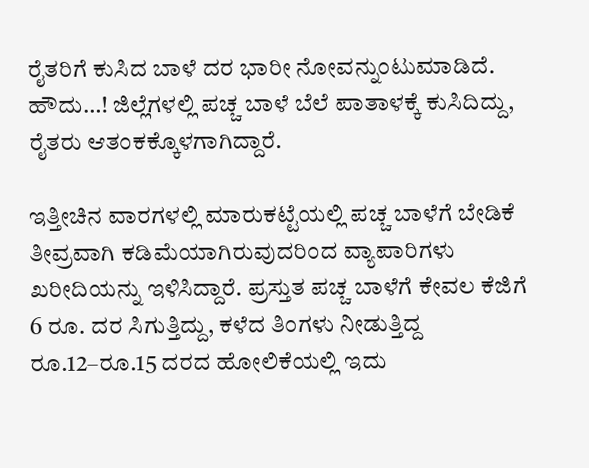ರೈತರಿಗೆ ಕುಸಿದ ಬಾಳೆ ದರ ಭಾರೀ ನೋವನ್ನುಂಟುಮಾಡಿದೆ. ಹೌದು…! ಜಿಲ್ಲೆಗಳಲ್ಲಿ ಪಚ್ಚ ಬಾಳೆ ಬೆಲೆ ಪಾತಾಳಕ್ಕೆ ಕುಸಿದಿದ್ದು, ರೈತರು ಆತಂಕಕ್ಕೊಳಗಾಗಿದ್ದಾರೆ.

ಇತ್ತೀಚಿನ ವಾರಗಳಲ್ಲಿ ಮಾರುಕಟ್ಟೆಯಲ್ಲಿ ಪಚ್ಚ ಬಾಳೆಗೆ ಬೇಡಿಕೆ ತೀವ್ರವಾಗಿ ಕಡಿಮೆಯಾಗಿರುವುದರಿಂದ ವ್ಯಾಪಾರಿಗಳು ಖರೀದಿಯನ್ನು ಇಳಿಸಿದ್ದಾರೆ. ಪ್ರಸ್ತುತ ಪಚ್ಚ ಬಾಳೆಗೆ ಕೇವಲ ಕೆಜಿಗೆ 6 ರೂ. ದರ ಸಿಗುತ್ತಿದ್ದು, ಕಳೆದ ತಿಂಗಳು ನೀಡುತ್ತಿದ್ದ ರೂ.12–ರೂ.15 ದರದ ಹೋಲಿಕೆಯಲ್ಲಿ ಇದು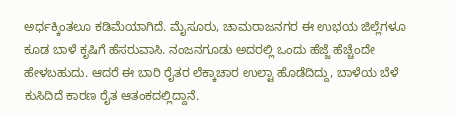ಅರ್ಧಕ್ಕಿಂತಲೂ ಕಡಿಮೆಯಾಗಿದೆ. ಮೈಸೂರು, ಚಾಮರಾಜನಗರ ಈ ಉಭಯ ಜಿಲ್ಲೆಗಳೂ ಕೂಡ ಬಾಳೆ ಕೃಷಿಗೆ ಹೆಸರುವಾಸಿ. ನಂಜನಗೂಡು ಅದರಲ್ಲಿ ಒಂದು ಹೆಜ್ಜೆ ಹೆಚ್ಚೆಂದೇ ಹೇಳಬಹುದು. ಆದರೆ ಈ ಬಾರಿ ರೈತರ ಲೆಕ್ಕಾಚಾರ ಉಲ್ಟಾ ಹೊಡೆದಿದ್ದು, ಬಾಳೆಯ ಬೆಳೆ ಕುಸಿದಿದೆ ಕಾರಣ ರೈತ ಆತಂಕದಲ್ಲಿದ್ದಾನೆ.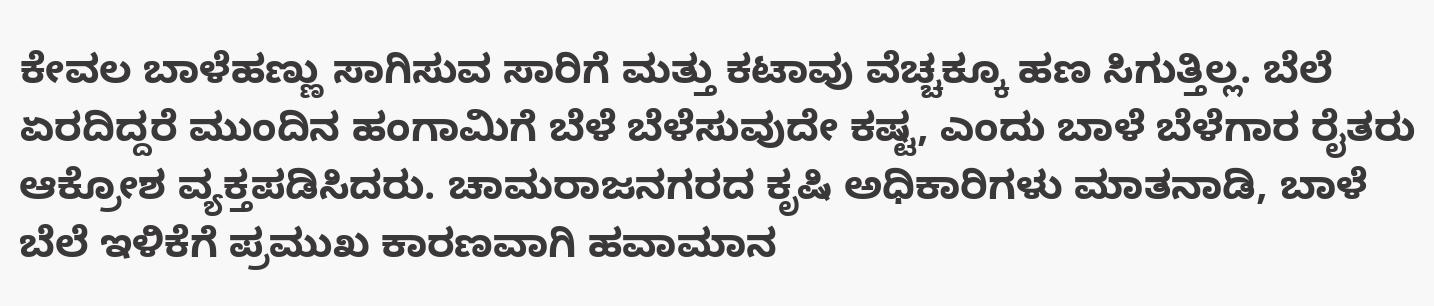ಕೇವಲ ಬಾಳೆಹಣ್ಣು ಸಾಗಿಸುವ ಸಾರಿಗೆ ಮತ್ತು ಕಟಾವು ವೆಚ್ಚಕ್ಕೂ ಹಣ ಸಿಗುತ್ತಿಲ್ಲ. ಬೆಲೆ ಏರದಿದ್ದರೆ ಮುಂದಿನ ಹಂಗಾಮಿಗೆ ಬೆಳೆ ಬೆಳೆಸುವುದೇ ಕಷ್ಟ, ಎಂದು ಬಾಳೆ ಬೆಳೆಗಾರ ರೈತರು ಆಕ್ರೋಶ ವ್ಯಕ್ತಪಡಿಸಿದರು. ಚಾಮರಾಜನಗರದ ಕೃಷಿ ಅಧಿಕಾರಿಗಳು ಮಾತನಾಡಿ, ಬಾಳೆ ಬೆಲೆ ಇಳಿಕೆಗೆ ಪ್ರಮುಖ ಕಾರಣವಾಗಿ ಹವಾಮಾನ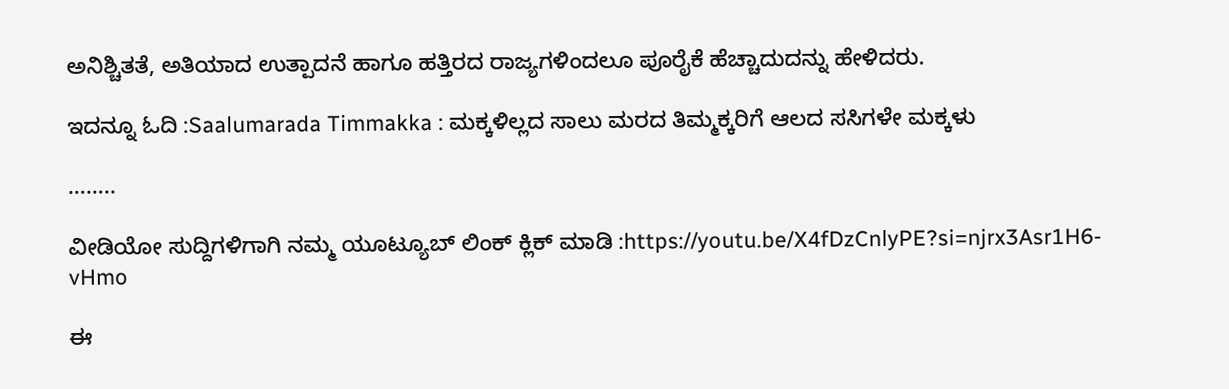ಅನಿಶ್ಚಿತತೆ, ಅತಿಯಾದ ಉತ್ಪಾದನೆ ಹಾಗೂ ಹತ್ತಿರದ ರಾಜ್ಯಗಳಿಂದಲೂ ಪೂರೈಕೆ ಹೆಚ್ಚಾದುದನ್ನು ಹೇಳಿದರು.

ಇದನ್ನೂ ಓದಿ :Saalumarada Timmakka : ಮಕ್ಕಳಿಲ್ಲದ ಸಾಲು ಮರದ ತಿಮ್ಮಕ್ಕರಿಗೆ ಆಲದ ಸಸಿಗಳೇ ಮಕ್ಕಳು

……..

ವೀಡಿಯೋ ಸುದ್ದಿಗಳಿಗಾಗಿ ನಮ್ಮ ಯೂಟ್ಯೂಬ್ ಲಿಂಕ್ ಕ್ಲಿಕ್ ಮಾಡಿ :https://youtu.be/X4fDzCnlyPE?si=njrx3Asr1H6-vHmo

ಈ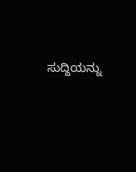ಸುದ್ದಿಯನ್ನು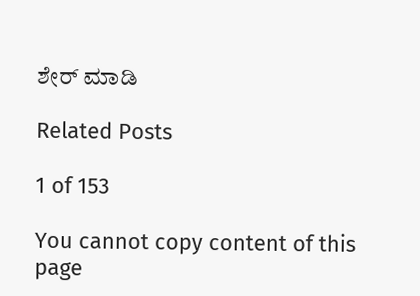ಶೇರ್ ಮಾಡಿ

Related Posts

1 of 153

You cannot copy content of this page